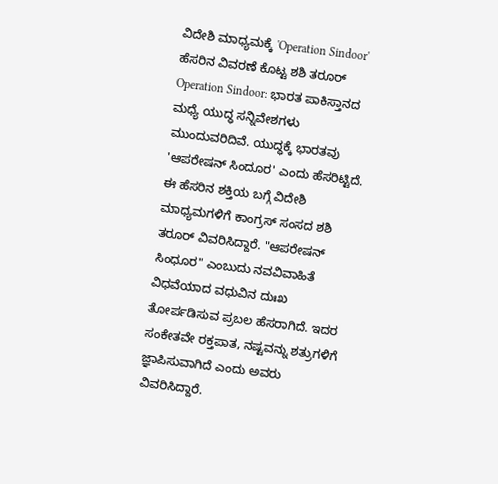ವಿದೇಶಿ ಮಾಧ್ಯಮಕ್ಕೆ 'Operation Sindoor' ಹೆಸರಿನ ವಿವರಣೆ ಕೊಟ್ಟ ಶಶಿ ತರೂರ್
Operation Sindoor: ಭಾರತ ಪಾಕಿಸ್ತಾನದ ಮಧ್ಯೆ ಯುದ್ಧ ಸನ್ನಿವೇಶಗಳು ಮುಂದುವರಿದಿವೆ. ಯುದ್ಧಕ್ಕೆ ಭಾರತವು 'ಆಪರೇಷನ್ ಸಿಂದೂರ' ಎಂದು ಹೆಸರಿಟ್ಟಿದೆ. ಈ ಹೆಸರಿನ ಶಕ್ತಿಯ ಬಗ್ಗೆ ವಿದೇಶಿ ಮಾಧ್ಯಮಗಳಿಗೆ ಕಾಂಗ್ರಸ್ ಸಂಸದ ಶಶಿ ತರೂರ್ ವಿವರಿಸಿದ್ದಾರೆ. "ಆಪರೇಷನ್ ಸಿಂಧೂರ" ಎಂಬುದು ನವವಿವಾಹಿತೆ ವಿಧವೆಯಾದ ವಧುವಿನ ದುಃಖ ತೋರ್ಪಡಿಸುವ ಪ್ರಬಲ ಹೆಸರಾಗಿದೆ. ಇದರ ಸಂಕೇತವೇ ರಕ್ತಪಾತ, ನಷ್ಟವನ್ನು ಶತ್ರುಗಳಿಗೆ ಜ್ಞಾಪಿಸುವಾಗಿದೆ ಎಂದು ಅವರು ವಿವರಿಸಿದ್ದಾರೆ.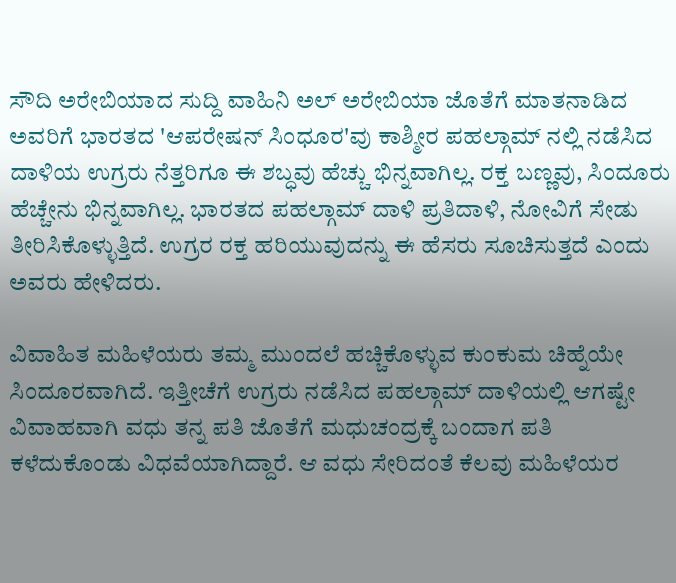ಸೌದಿ ಅರೇಬಿಯಾದ ಸುದ್ದಿ ವಾಹಿನಿ ಅಲ್ ಅರೇಬಿಯಾ ಜೊತೆಗೆ ಮಾತನಾಡಿದ ಅವರಿಗೆ ಭಾರತದ 'ಆಪರೇಷನ್ ಸಿಂಧೂರ'ವು ಕಾಶ್ಮೀರ ಪಹಲ್ಗಾಮ್ ನಲ್ಲಿ ನಡೆಸಿದ ದಾಳಿಯ ಉಗ್ರರು ನೆತ್ತರಿಗೂ ಈ ಶಬ್ಧವು ಹೆಚ್ಚು ಭಿನ್ನವಾಗಿಲ್ಲ. ರಕ್ತ ಬಣ್ಣವು, ಸಿಂದೂರು ಹೆಚ್ಚೇನು ಭಿನ್ನವಾಗಿಲ್ಲ. ಭಾರತದ ಪಹಲ್ಗಾಮ್ ದಾಳಿ ಪ್ರತಿದಾಳಿ, ನೋವಿಗೆ ಸೇಡು ತೀರಿಸಿಕೊಳ್ಳುತ್ತಿದೆ. ಉಗ್ರರ ರಕ್ತ ಹರಿಯುವುದನ್ನು ಈ ಹೆಸರು ಸೂಚಿಸುತ್ತದೆ ಎಂದು ಅವರು ಹೇಳಿದರು.

ವಿವಾಹಿತ ಮಹಿಳೆಯರು ತಮ್ಮ ಮುಂದಲೆ ಹಚ್ಚಿಕೊಳ್ಳುವ ಕುಂಕುಮ ಚಿಹ್ನೆಯೇ ಸಿಂದೂರವಾಗಿದೆ. ಇತ್ತೀಚೆಗೆ ಉಗ್ರರು ನಡೆಸಿದ ಪಹಲ್ಗಾಮ್ ದಾಳಿಯಲ್ಲಿ ಆಗಷ್ಟೇ ವಿವಾಹವಾಗಿ ವಧು ತನ್ನ ಪತಿ ಜೊತೆಗೆ ಮಧುಚಂದ್ರಕ್ಕೆ ಬಂದಾಗ ಪತಿ ಕಳೆದುಕೊಂಡು ವಿಧವೆಯಾಗಿದ್ದಾರೆ. ಆ ವಧು ಸೇರಿದಂತೆ ಕೆಲವು ಮಹಿಳೆಯರ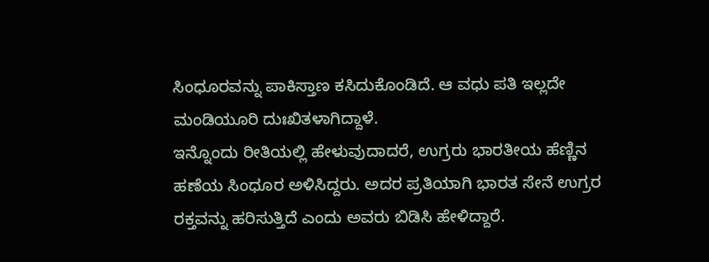ಸಿಂಧೂರವನ್ನು ಪಾಕಿಸ್ತಾಣ ಕಸಿದುಕೊಂಡಿದೆ. ಆ ವಧು ಪತಿ ಇಲ್ಲದೇ ಮಂಡಿಯೂರಿ ದುಃಖಿತಳಾಗಿದ್ದಾಳೆ.
ಇನ್ನೊಂದು ರೀತಿಯಲ್ಲಿ ಹೇಳುವುದಾದರೆ, ಉಗ್ರರು ಭಾರತೀಯ ಹೆಣ್ಣಿನ ಹಣೆಯ ಸಿಂಧೂರ ಅಳಿಸಿದ್ದರು. ಅದರ ಪ್ರತಿಯಾಗಿ ಭಾರತ ಸೇನೆ ಉಗ್ರರ ರಕ್ತವನ್ನು ಹರಿಸುತ್ತಿದೆ ಎಂದು ಅವರು ಬಿಡಿಸಿ ಹೇಳಿದ್ದಾರೆ.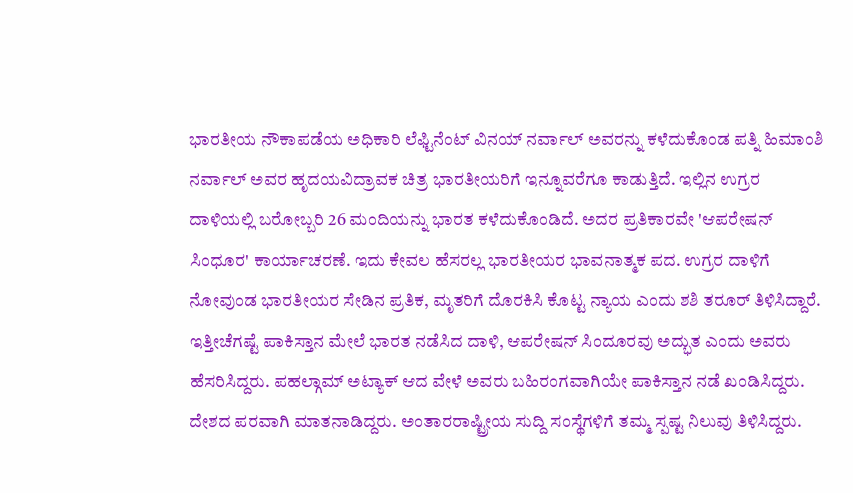ಭಾರತೀಯ ನೌಕಾಪಡೆಯ ಅಧಿಕಾರಿ ಲೆಫ್ಟಿನೆಂಟ್ ವಿನಯ್ ನರ್ವಾಲ್ ಅವರನ್ನು ಕಳೆದುಕೊಂಡ ಪತ್ನಿ ಹಿಮಾಂಶಿ ನರ್ವಾಲ್ ಅವರ ಹೃದಯವಿದ್ರಾವಕ ಚಿತ್ರ ಭಾರತೀಯರಿಗೆ ಇನ್ನೂವರೆಗೂ ಕಾಡುತ್ತಿದೆ. ಇಲ್ಲಿನ ಉಗ್ರರ ದಾಳಿಯಲ್ಲಿ ಬರೋಬ್ಬರಿ 26 ಮಂದಿಯನ್ನು ಭಾರತ ಕಳೆದುಕೊಂಡಿದೆ. ಅದರ ಪ್ರತಿಕಾರವೇ 'ಆಪರೇಷನ್ ಸಿಂಧೂರ' ಕಾರ್ಯಾಚರಣೆ. ಇದು ಕೇವಲ ಹೆಸರಲ್ಲ ಭಾರತೀಯರ ಭಾವನಾತ್ಮಕ ಪದ. ಉಗ್ರರ ದಾಳಿಗೆ ನೋವುಂಡ ಭಾರತೀಯರ ಸೇಡಿನ ಪ್ರತಿಕ, ಮೃತರಿಗೆ ದೊರಕಿಸಿ ಕೊಟ್ಟ ನ್ಯಾಯ ಎಂದು ಶಶಿ ತರೂರ್ ತಿಳಿಸಿದ್ದಾರೆ.
ಇತ್ತೀಚೆಗಷ್ಟೆ ಪಾಕಿಸ್ತಾನ ಮೇಲೆ ಭಾರತ ನಡೆಸಿದ ದಾಳಿ, ಆಪರೇಷನ್ ಸಿಂದೂರವು ಅದ್ಭುತ ಎಂದು ಅವರು ಹೆಸರಿಸಿದ್ದರು. ಪಹಲ್ಗಾಮ್ ಅಟ್ಯಾಕ್ ಆದ ವೇಳೆ ಅವರು ಬಹಿರಂಗವಾಗಿಯೇ ಪಾಕಿಸ್ತಾನ ನಡೆ ಖಂಡಿಸಿದ್ದರು. ದೇಶದ ಪರವಾಗಿ ಮಾತನಾಡಿದ್ದರು. ಅಂತಾರರಾಷ್ಟ್ರೀಯ ಸುದ್ದಿ ಸಂಸ್ಥೆಗಳಿಗೆ ತಮ್ಮ ಸ್ಪಷ್ಟ ನಿಲುವು ತಿಳಿಸಿದ್ದರು.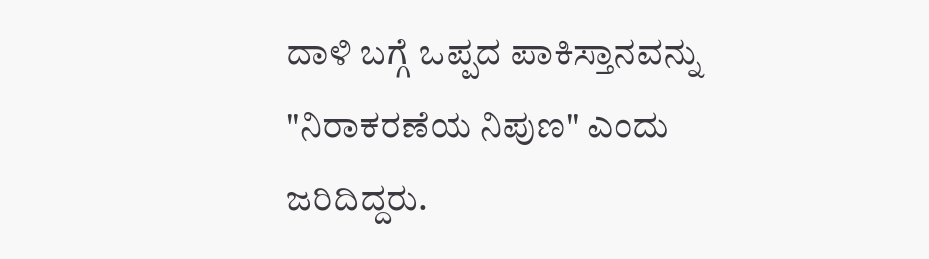ದಾಳಿ ಬಗ್ಗೆ ಒಪ್ಪದ ಪಾಕಿಸ್ತಾನವನ್ನು "ನಿರಾಕರಣೆಯ ನಿಪುಣ" ಎಂದು ಜರಿದಿದ್ದರು.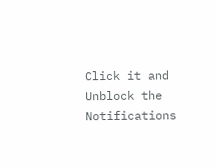Click it and Unblock the Notifications